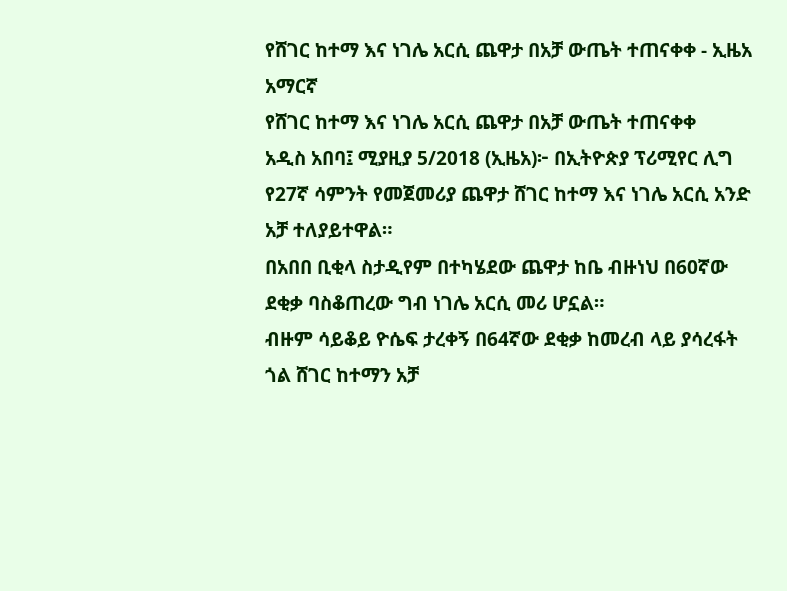የሸገር ከተማ እና ነገሌ አርሲ ጨዋታ በአቻ ውጤት ተጠናቀቀ - ኢዜአ አማርኛ
የሸገር ከተማ እና ነገሌ አርሲ ጨዋታ በአቻ ውጤት ተጠናቀቀ
አዲስ አበባ፤ ሚያዚያ 5/2018 (ኢዜአ)፦ በኢትዮጵያ ፕሪሚየር ሊግ የ27ኛ ሳምንት የመጀመሪያ ጨዋታ ሸገር ከተማ እና ነገሌ አርሲ አንድ አቻ ተለያይተዋል።
በአበበ ቢቂላ ስታዲየም በተካሄደው ጨዋታ ከቤ ብዙነህ በ60ኛው ደቂቃ ባስቆጠረው ግብ ነገሌ አርሲ መሪ ሆኗል።
ብዙም ሳይቆይ ዮሴፍ ታረቀኝ በ64ኛው ደቂቃ ከመረብ ላይ ያሳረፋት ጎል ሸገር ከተማን አቻ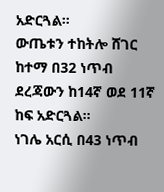አድርጓል።
ውጤቱን ተከትሎ ሸገር ከተማ በ32 ነጥብ ደረጃውን ከ14ኛ ወደ 11ኛ ከፍ አድርጓል።
ነገሌ አርሲ በ43 ነጥብ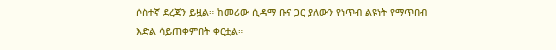ሶስተኛ ደረጃን ይዟል። ከመሪው ሲዳማ ቡና ጋር ያለውን የነጥብ ልዩነት የማጥበብ እድል ሳይጠቀምበት ቀርቷል።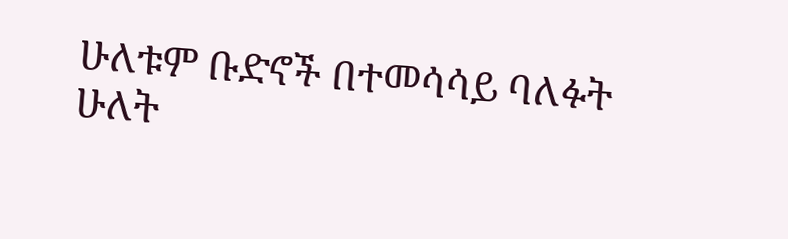ሁለቱም ቡድኖች በተመሳሳይ ባለፉት ሁለት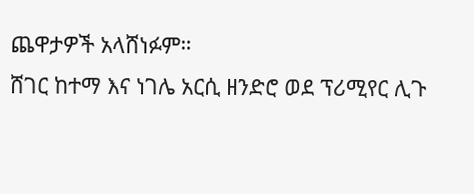ጨዋታዎች አላሸነፉም።
ሸገር ከተማ እና ነገሌ አርሲ ዘንድሮ ወደ ፕሪሚየር ሊጉ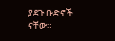ያደጉ ቡድኖች ናቸው።